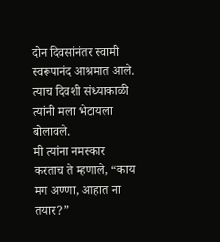दोन दिवसांनंतर स्वामी स्वरूपानंद आश्रमात आले. त्याच दिवशी संध्याकाळी त्यांनी मला भेटायला बोलावले.
मी त्यांना नमस्कार करताच ते म्हणाले, “काय मग अण्णा, आहात ना तयार?”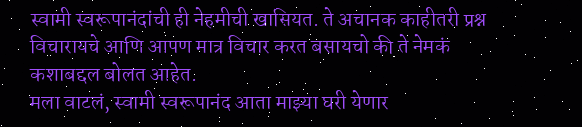स्वामी स्वरूपानंदांची ही नेहमीची खासियत. ते अचानक काहीतरी प्रश्न विचारायचे आणि आपण मात्र विचार करत बसायचो की ते नेमकं कशाबद्दल बोलत आहेत.
मला वाटलं, स्वामी स्वरूपानंद आता माझ्या घरी येणार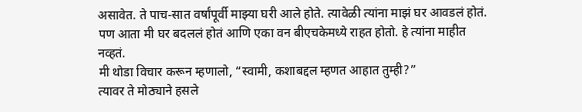असावेत. ते पाच-सात वर्षांपूर्वी माझ्या घरी आले होते. त्यावेळी त्यांना माझं घर आवडलं होतं. पण आता मी घर बदललं होतं आणि एका वन बीएचकेमध्ये राहत होतो. हे त्यांना माहीत नव्हतं.
मी थोडा विचार करून म्हणालो, “स्वामी, कशाबद्दल म्हणत आहात तुम्ही?”
त्यावर ते मोठ्याने हसले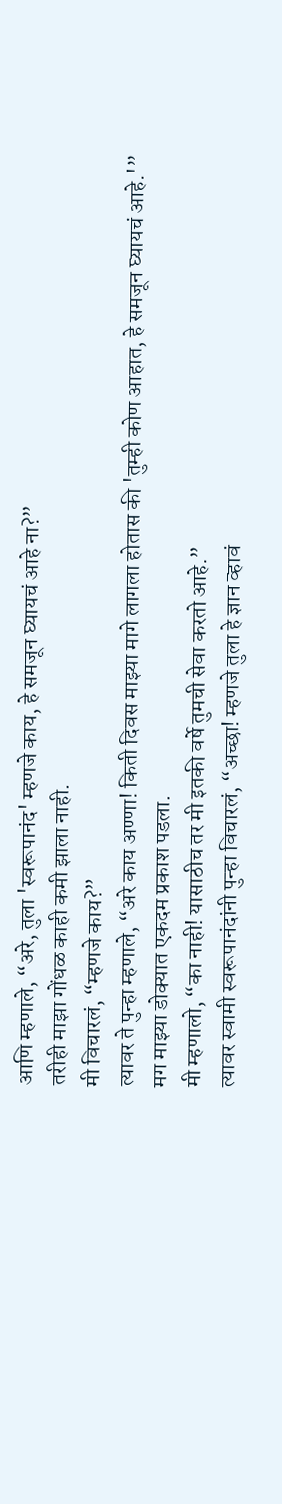आणि म्हणाले, “अरे, तुला 'स्वरूपानंद' म्हणजे काय, हे समजून घ्यायचं आहे ना?”
तरीही माझा गोंधळ काही कमी झाला नाही.
मी विचारलं, “म्हणजे काय?”
त्यावर ते पुन्हा म्हणाले, “अरे काय अण्णा! किती दिवस माझ्या मागे लागला होतास की 'तुम्ही कोण आहात, हे समजून घ्यायचं आहे.'”
मग माझ्या डोक्यात एकदम प्रकाश पडला.
मी म्हणालो, “का नाही! यासाठीच तर मी इतकी वर्षे तुमची सेवा करतो आहे.”
त्यावर स्वामी स्वरूपानंदांनी पुन्हा विचारलं, “अच्छा! म्हणजे तुला हे ज्ञान व्हावं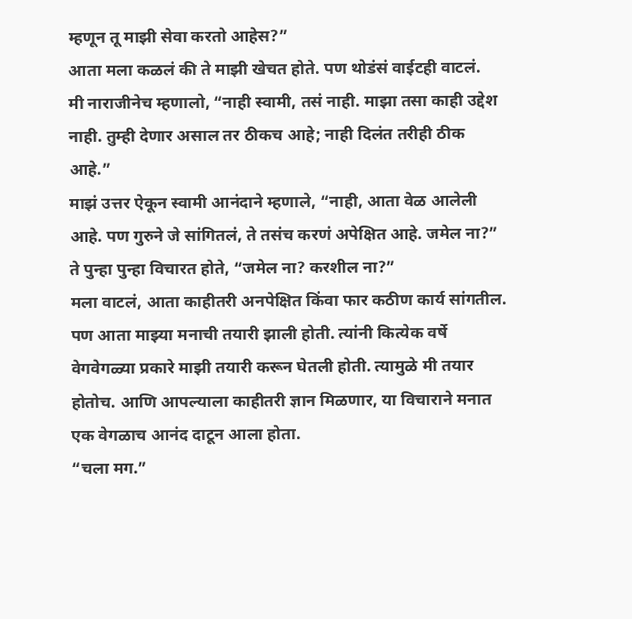म्हणून तू माझी सेवा करतो आहेस?”
आता मला कळलं की ते माझी खेचत होते. पण थोडंसं वाईटही वाटलं.
मी नाराजीनेच म्हणालो, “नाही स्वामी, तसं नाही. माझा तसा काही उद्देश नाही. तुम्ही देणार असाल तर ठीकच आहे; नाही दिलंत तरीही ठीक आहे.”
माझं उत्तर ऐकून स्वामी आनंदाने म्हणाले, “नाही, आता वेळ आलेली आहे. पण गुरुने जे सांगितलं, ते तसंच करणं अपेक्षित आहे. जमेल ना?”
ते पुन्हा पुन्हा विचारत होते, “जमेल ना? करशील ना?”
मला वाटलं, आता काहीतरी अनपेक्षित किंवा फार कठीण कार्य सांगतील. पण आता माझ्या मनाची तयारी झाली होती. त्यांनी कित्येक वर्षे वेगवेगळ्या प्रकारे माझी तयारी करून घेतली होती. त्यामुळे मी तयार होतोच. आणि आपल्याला काहीतरी ज्ञान मिळणार, या विचाराने मनात एक वेगळाच आनंद दाटून आला होता.
“चला मग.”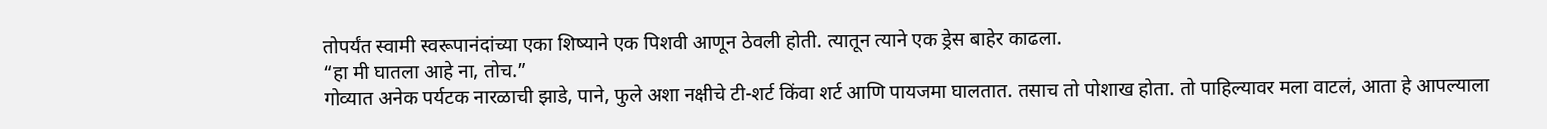तोपर्यंत स्वामी स्वरूपानंदांच्या एका शिष्याने एक पिशवी आणून ठेवली होती. त्यातून त्याने एक ड्रेस बाहेर काढला.
“हा मी घातला आहे ना, तोच.”
गोव्यात अनेक पर्यटक नारळाची झाडे, पाने, फुले अशा नक्षीचे टी-शर्ट किंवा शर्ट आणि पायजमा घालतात. तसाच तो पोशाख होता. तो पाहिल्यावर मला वाटलं, आता हे आपल्याला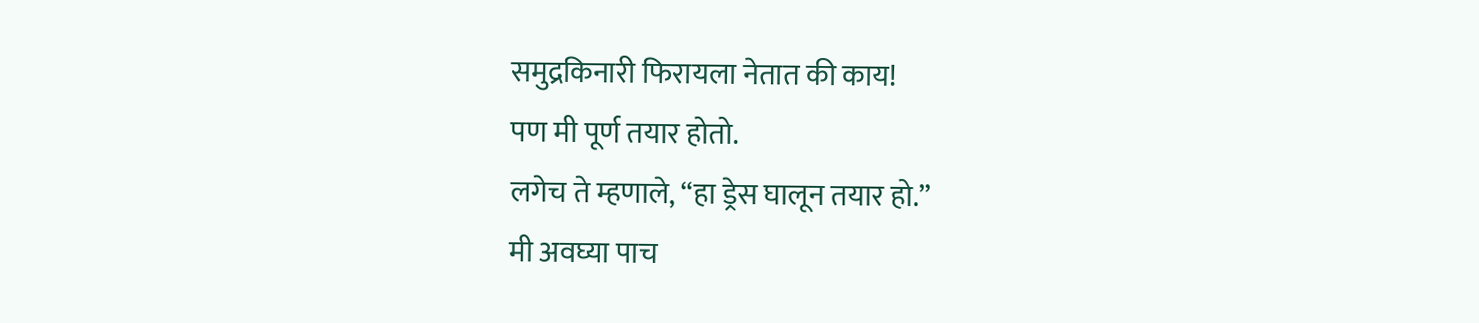समुद्रकिनारी फिरायला नेतात की काय!
पण मी पूर्ण तयार होतो.
लगेच ते म्हणाले, “हा ड्रेस घालून तयार हो.”
मी अवघ्या पाच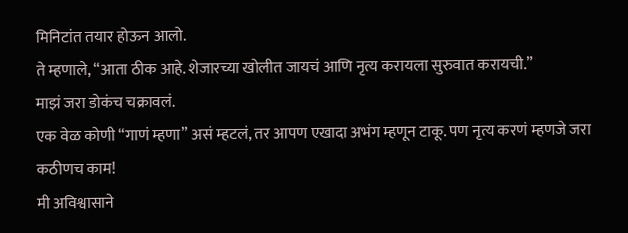मिनिटांत तयार होऊन आलो.
ते म्हणाले, “आता ठीक आहे. शेजारच्या खोलीत जायचं आणि नृत्य करायला सुरुवात करायची.”
माझं जरा डोकंच चक्रावलं.
एक वेळ कोणी “गाणं म्हणा” असं म्हटलं, तर आपण एखादा अभंग म्हणून टाकू. पण नृत्य करणं म्हणजे जरा कठीणच काम!
मी अविश्वासाने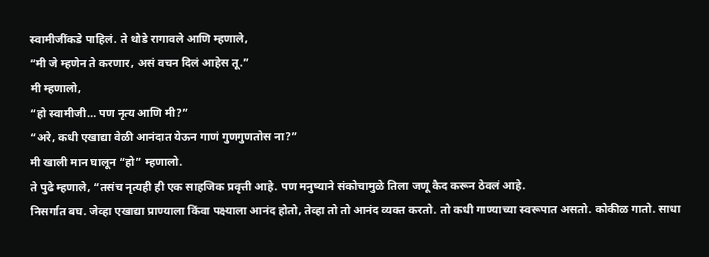स्वामीजींकडे पाहिलं. ते थोडे रागावले आणि म्हणाले,
“मी जे म्हणेन ते करणार, असं वचन दिलं आहेस तू.”
मी म्हणालो,
“हो स्वामीजी… पण नृत्य आणि मी?”
“अरे, कधी एखाद्या वेळी आनंदात येऊन गाणं गुणगुणतोस ना?”
मी खाली मान घालून “हो” म्हणालो.
ते पुढे म्हणाले, “तसंच नृत्यही ही एक साहजिक प्रवृत्ती आहे. पण मनुष्याने संकोचामुळे तिला जणू कैद करून ठेवलं आहे.
निसर्गात बघ. जेव्हा एखाद्या प्राण्याला किंवा पक्ष्याला आनंद होतो, तेव्हा तो तो आनंद व्यक्त करतो. तो कधी गाण्याच्या स्वरूपात असतो. कोकीळ गातो. साधा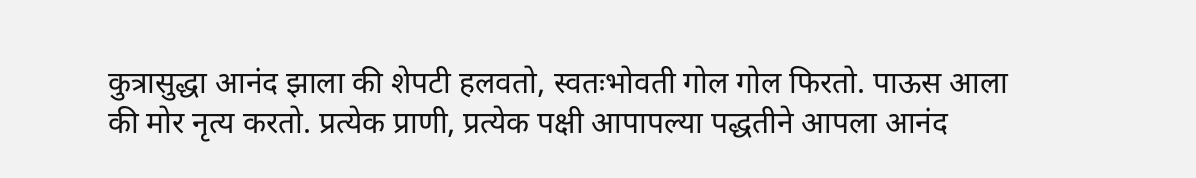कुत्रासुद्धा आनंद झाला की शेपटी हलवतो, स्वतःभोवती गोल गोल फिरतो. पाऊस आला की मोर नृत्य करतो. प्रत्येक प्राणी, प्रत्येक पक्षी आपापल्या पद्धतीने आपला आनंद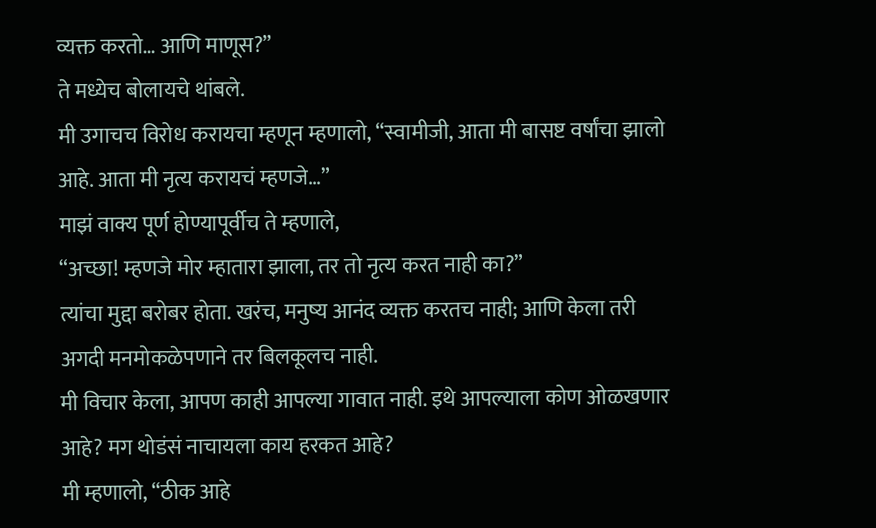व्यक्त करतो… आणि माणूस?”
ते मध्येच बोलायचे थांबले.
मी उगाचच विरोध करायचा म्हणून म्हणालो, “स्वामीजी, आता मी बासष्ट वर्षांचा झालो आहे. आता मी नृत्य करायचं म्हणजे…”
माझं वाक्य पूर्ण होण्यापूर्वीच ते म्हणाले,
“अच्छा! म्हणजे मोर म्हातारा झाला, तर तो नृत्य करत नाही का?”
त्यांचा मुद्दा बरोबर होता. खरंच, मनुष्य आनंद व्यक्त करतच नाही; आणि केला तरी अगदी मनमोकळेपणाने तर बिलकूलच नाही.
मी विचार केला, आपण काही आपल्या गावात नाही. इथे आपल्याला कोण ओळखणार आहे? मग थोडंसं नाचायला काय हरकत आहे?
मी म्हणालो, “ठीक आहे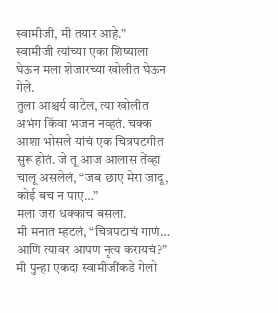स्वामीजी, मी तयार आहे.”
स्वामीजी त्यांच्या एका शिष्याला घेऊन मला शेजारच्या खोलीत घेऊन गेले.
तुला आश्चर्य वाटेल, त्या खोलीत अभंग किंवा भजन नव्हतं. चक्क आशा भोसले यांचं एक चित्रपटगीत सुरू होतं. जे तू आज आलास तेंव्हा चालू असलेलं, “जब छाए मेरा जादू, कोई बच न पाए…”
मला जरा धक्काच बसला.
मी मनात म्हटलं, “चित्रपटाचं गाणं… आणि त्यावर आपण नृत्य करायचं?”
मी पुन्हा एकदा स्वामीजींकडे गेलो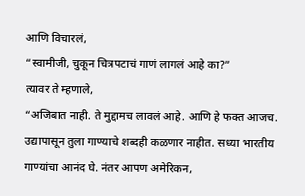आणि विचारलं,
“स्वामीजी, चुकून चित्रपटाचं गाणं लागलं आहे का?”
त्यावर ते म्हणाले,
“अजिबात नाही. ते मुद्दामच लावलं आहे. आणि हे फक्त आजच. उद्यापासून तुला गाण्याचे शब्दही कळणार नाहीत. सध्या भारतीय गाण्यांचा आनंद घे. नंतर आपण अमेरिकन,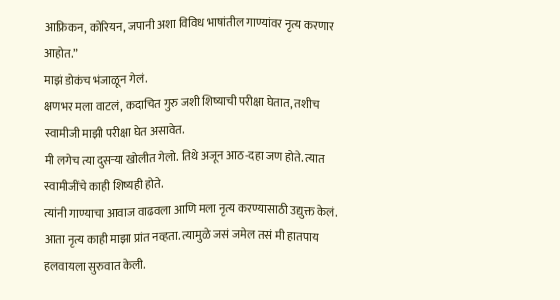आफ्रिकन, कोरियन, जपानी अशा विविध भाषांतील गाण्यांवर नृत्य करणार आहोत.”
माझं डोकंच भंजाळून गेलं.
क्षणभर मला वाटलं, कदाचित गुरु जशी शिष्याची परीक्षा घेतात, तशीच स्वामीजी माझी परीक्षा घेत असावेत.
मी लगेच त्या दुसऱ्या खोलीत गेलो. तिथे अजून आठ-दहा जण होते. त्यात स्वामीजींचे काही शिष्यही होते.
त्यांनी गाण्याचा आवाज वाढवला आणि मला नृत्य करण्यासाठी उद्युक्त केलं.
आता नृत्य काही माझा प्रांत नव्हता. त्यामुळे जसं जमेल तसं मी हातपाय हलवायला सुरुवात केली.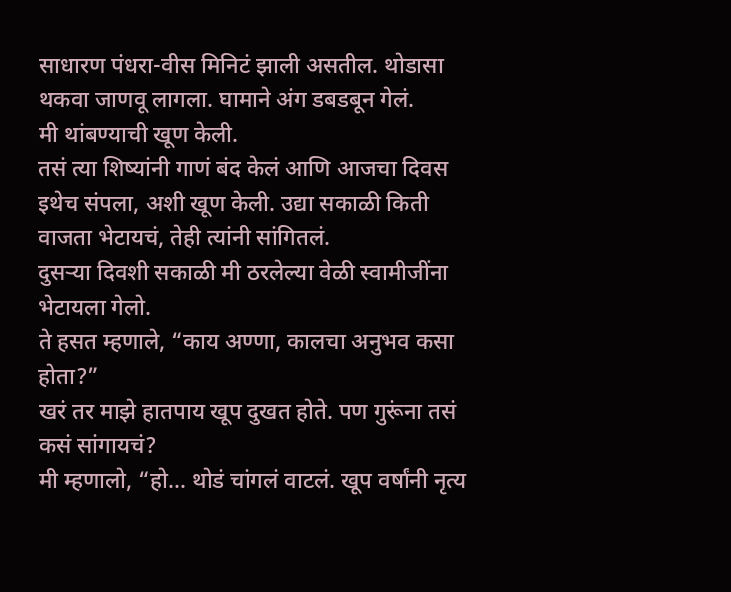साधारण पंधरा-वीस मिनिटं झाली असतील. थोडासा थकवा जाणवू लागला. घामाने अंग डबडबून गेलं.
मी थांबण्याची खूण केली.
तसं त्या शिष्यांनी गाणं बंद केलं आणि आजचा दिवस इथेच संपला, अशी खूण केली. उद्या सकाळी किती वाजता भेटायचं, तेही त्यांनी सांगितलं.
दुसऱ्या दिवशी सकाळी मी ठरलेल्या वेळी स्वामीजींना भेटायला गेलो.
ते हसत म्हणाले, “काय अण्णा, कालचा अनुभव कसा होता?”
खरं तर माझे हातपाय खूप दुखत होते. पण गुरूंना तसं कसं सांगायचं?
मी म्हणालो, “हो… थोडं चांगलं वाटलं. खूप वर्षांनी नृत्य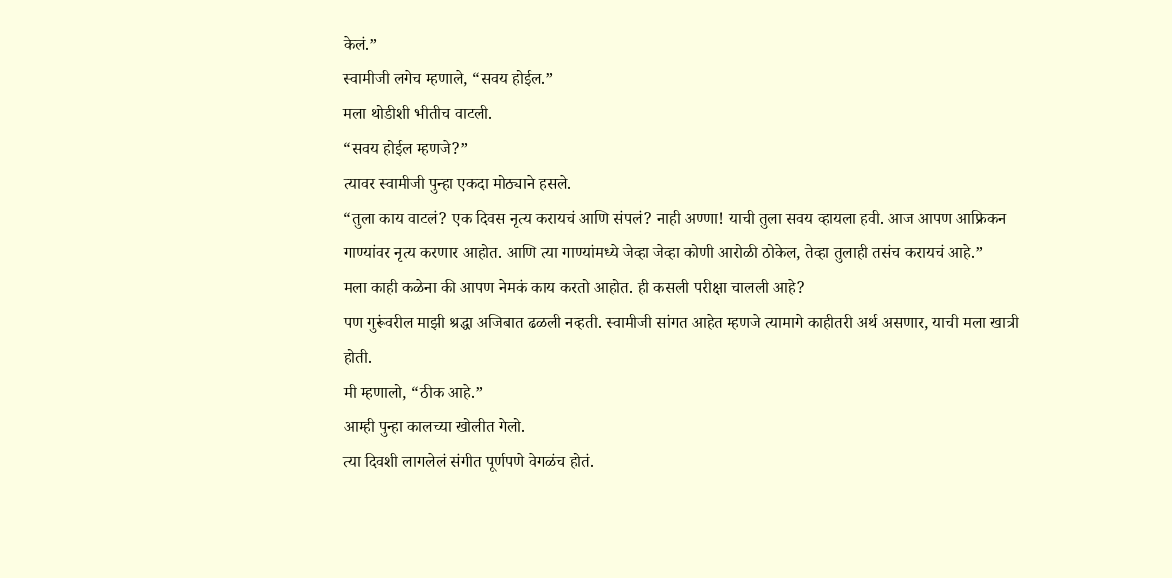केलं.”
स्वामीजी लगेच म्हणाले, “सवय होईल.”
मला थोडीशी भीतीच वाटली.
“सवय होईल म्हणजे?”
त्यावर स्वामीजी पुन्हा एकदा मोठ्याने हसले.
“तुला काय वाटलं? एक दिवस नृत्य करायचं आणि संपलं? नाही अण्णा! याची तुला सवय व्हायला हवी. आज आपण आफ्रिकन गाण्यांवर नृत्य करणार आहोत. आणि त्या गाण्यांमध्ये जेव्हा जेव्हा कोणी आरोळी ठोकेल, तेव्हा तुलाही तसंच करायचं आहे.”
मला काही कळेना की आपण नेमकं काय करतो आहोत. ही कसली परीक्षा चालली आहे?
पण गुरूंवरील माझी श्रद्धा अजिबात ढळली नव्हती. स्वामीजी सांगत आहेत म्हणजे त्यामागे काहीतरी अर्थ असणार, याची मला खात्री होती.
मी म्हणालो, “ठीक आहे.”
आम्ही पुन्हा कालच्या खोलीत गेलो.
त्या दिवशी लागलेलं संगीत पूर्णपणे वेगळंच होतं.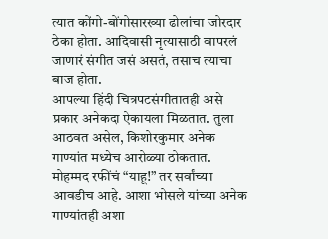त्यात कोंगो-बोंगोसारख्या ढोलांचा जोरदार ठेका होता. आदिवासी नृत्यासाठी वापरलं जाणारं संगीत जसं असतं, तसाच त्याचा बाज होता.
आपल्या हिंदी चित्रपटसंगीतातही असे प्रकार अनेकदा ऐकायला मिळतात. तुला आठवत असेल, किशोरकुमार अनेक गाण्यांत मध्येच आरोळ्या ठोकतात. मोहम्मद रफींचं “याहू!” तर सर्वांच्या आवडीच आहे. आशा भोसले यांच्या अनेक गाण्यांतही अशा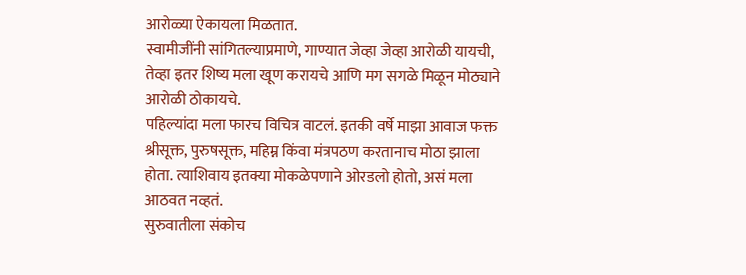आरोळ्या ऐकायला मिळतात.
स्वामीजींनी सांगितल्याप्रमाणे, गाण्यात जेव्हा जेव्हा आरोळी यायची, तेव्हा इतर शिष्य मला खूण करायचे आणि मग सगळे मिळून मोठ्याने आरोळी ठोकायचे.
पहिल्यांदा मला फारच विचित्र वाटलं. इतकी वर्षे माझा आवाज फक्त श्रीसूक्त, पुरुषसूक्त, महिम्न किंवा मंत्रपठण करतानाच मोठा झाला होता. त्याशिवाय इतक्या मोकळेपणाने ओरडलो होतो, असं मला आठवत नव्हतं.
सुरुवातीला संकोच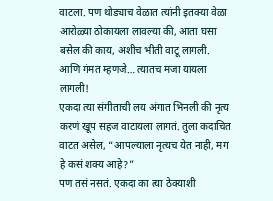वाटला. पण थोड्याच वेळात त्यांनी इतक्या वेळा आरोळ्या ठोकायला लावल्या की, आता घसा बसेल की काय, अशीच भीती वाटू लागली.
आणि गंमत म्हणजे… त्यातच मजा यायला लागली!
एकदा त्या संगीताची लय अंगात भिनली की नृत्य करणं खूप सहज वाटायला लागतं. तुला कदाचित वाटत असेल, “आपल्याला नृत्यच येत नाही, मग हे कसं शक्य आहे?”
पण तसं नसतं. एकदा का त्या ठेक्याशी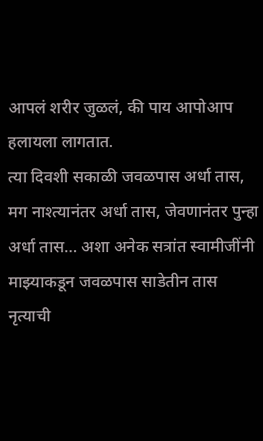आपलं शरीर जुळलं, की पाय आपोआप हलायला लागतात.
त्या दिवशी सकाळी जवळपास अर्धा तास, मग नाश्त्यानंतर अर्धा तास, जेवणानंतर पुन्हा अर्धा तास… अशा अनेक सत्रांत स्वामीजींनी माझ्याकडून जवळपास साडेतीन तास नृत्याची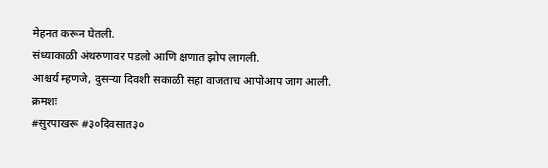मेहनत करून घेतली.
संध्याकाळी अंथरुणावर पडलो आणि क्षणात झोप लागली.
आश्चर्य म्हणजे, दुसऱ्या दिवशी सकाळी सहा वाजताच आपोआप जाग आली.
क्रमशः
#सुरपाखरू #३०दिवसात३०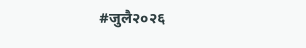#जुलै२०२६